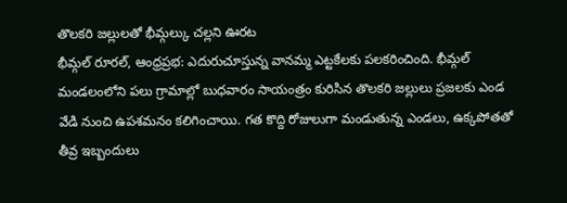తొలకరి జల్లులతో భీమ్గల్కు చల్లని ఊరట
భీమ్గల్ రూరల్, ఆంధ్రప్రభ: ఎదురుచూస్తున్న వానమ్మ ఎట్టకేలకు పలకరించింది. భీమ్గల్ మండలంలోని పలు గ్రామాల్లో బుధవారం సాయంత్రం కురిసిన తొలకరి జల్లులు ప్రజలకు ఎండ వేడి నుంచి ఉపశమనం కలిగించాయి. గత కొద్ది రోజులుగా మండుతున్న ఎండలు, ఉక్కపోతతో తీవ్ర ఇబ్బందులు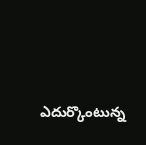ఎదుర్కొంటున్న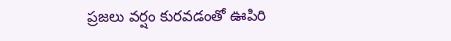ప్రజలు వర్షం కురవడంతో ఊపిరి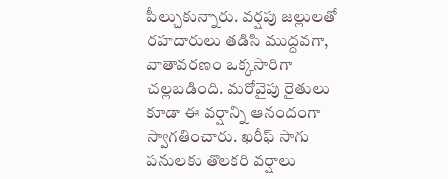పీల్చుకున్నారు. వర్షపు జల్లులతో రహదారులు తడిసి ముద్దవగా, వాతావరణం ఒక్కసారిగా చల్లబడింది. మరోవైపు రైతులు కూడా ఈ వర్షాన్ని ఆనందంగా స్వాగతించారు. ఖరీఫ్ సాగు పనులకు తొలకరి వర్షాలు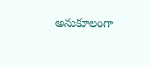అనుకూలంగా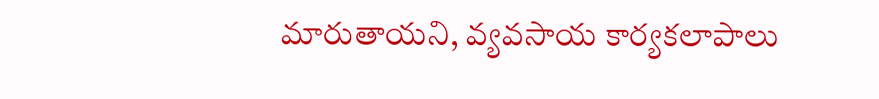మారుతాయని, వ్యవసాయ కార్యకలాపాలు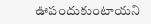ఊపందుకుంటాయని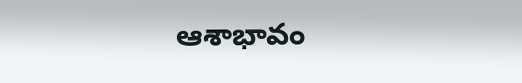ఆశాభావం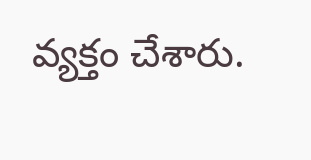వ్యక్తం చేశారు.